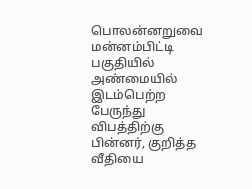பொலன்னறுவை மன்னம்பிட்டி பகுதியில் அண்மையில் இடம்பெற்ற பேருந்து விபத்திற்கு பின்னர், குறித்த வீதியை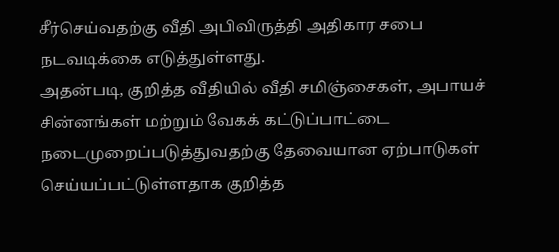சீர்செய்வதற்கு வீதி அபிவிருத்தி அதிகார சபை நடவடிக்கை எடுத்துள்ளது.
அதன்படி, குறித்த வீதியில் வீதி சமிஞ்சைகள், அபாயச் சின்னங்கள் மற்றும் வேகக் கட்டுப்பாட்டை நடைமுறைப்படுத்துவதற்கு தேவையான ஏற்பாடுகள் செய்யப்பட்டுள்ளதாக குறித்த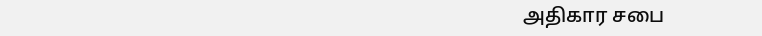அதிகார சபை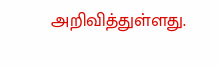அறிவித்துள்ளது.